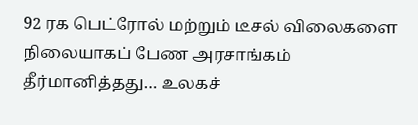92 ரக பெட்ரோல் மற்றும் டீசல் விலைகளை நிலையாகப் பேண அரசாங்கம் தீர்மானித்தது… உலகச்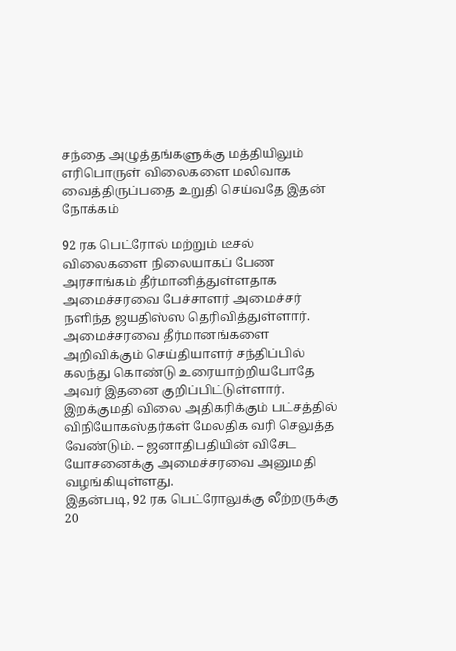சந்தை அழுத்தங்களுக்கு மத்தியிலும் எரிபொருள் விலைகளை மலிவாக வைத்திருப்பதை உறுதி செய்வதே இதன் நோக்கம்

92 ரக பெட்ரோல் மற்றும் டீசல் விலைகளை நிலையாகப் பேண அரசாங்கம் தீர்மானித்துள்ளதாக அமைச்சரவை பேச்சாளர் அமைச்சர் நளிந்த ஜயதிஸ்ஸ தெரிவித்துள்ளார்.
அமைச்சரவை தீர்மானங்களை அறிவிக்கும் செய்தியாளர் சந்திப்பில் கலந்து கொண்டு உரையாற்றியபோதே அவர் இதனை குறிப்பிட்டுள்ளார்.
இறக்குமதி விலை அதிகரிக்கும் பட்சத்தில் விநியோகஸ்தர்கள் மேலதிக வரி செலுத்த வேண்டும். – ஜனாதிபதியின் விசேட யோசனைக்கு அமைச்சரவை அனுமதி வழங்கியுள்ளது.
இதன்படி, 92 ரக பெட்ரோலுக்கு லீற்றருக்கு 20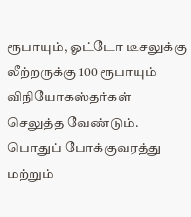ரூபாயும், ஓட்டோ டீசலுக்கு லீற்றருக்கு 100 ரூபாயும் விநியோகஸ்தர்கள் செலுத்த வேண்டும்.
பொதுப் போக்குவரத்து மற்றும்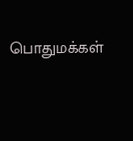பொதுமக்கள்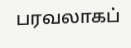பரவலாகப்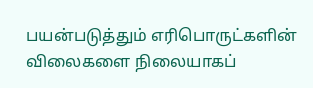பயன்படுத்தும் எரிபொருட்களின் விலைகளை நிலையாகப்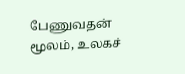பேணுவதன் மூலம், உலகச்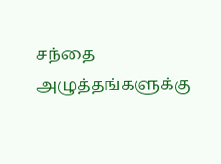சந்தை அழுத்தங்களுக்கு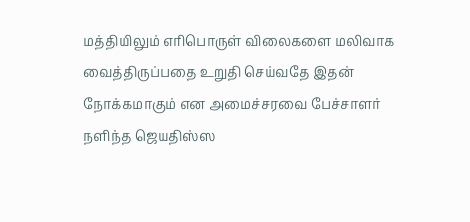மத்தியிலும் எரிபொருள் விலைகளை மலிவாக வைத்திருப்பதை உறுதி செய்வதே இதன் நோக்கமாகும் என அமைச்சரவை பேச்சாளர் நளிந்த ஜெயதிஸ்ஸ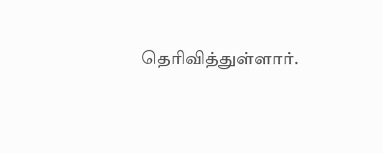தெரிவித்துள்ளார்.